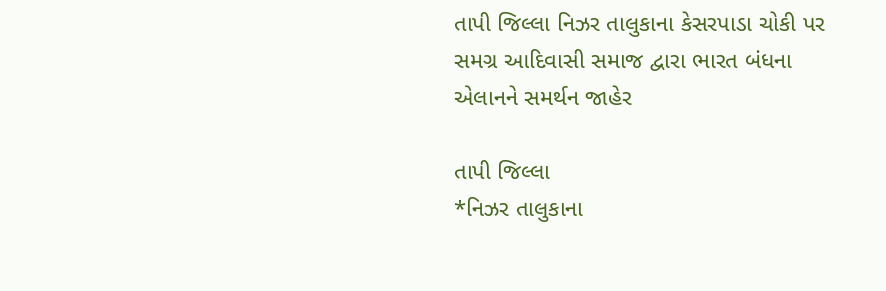તાપી જિલ્લા નિઝર તાલુકાના કેસરપાડા ચોકી પર સમગ્ર આદિવાસી સમાજ દ્વારા ભારત બંધના એલાનને સમર્થન જાહેર

તાપી જિલ્લા
*નિઝર તાલુકાના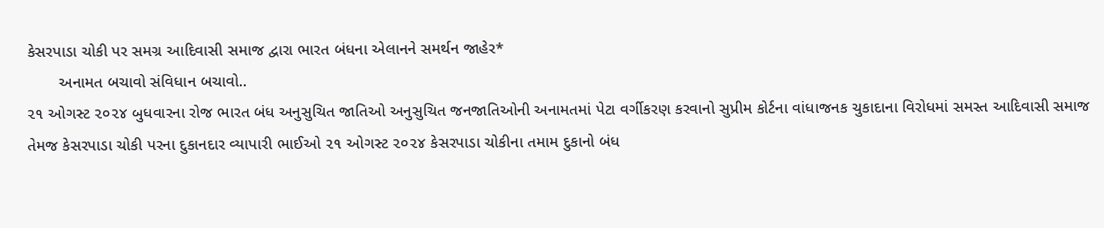કેસરપાડા ચોકી પર સમગ્ર આદિવાસી સમાજ દ્વારા ભારત બંધના એલાનને સમર્થન જાહેર*
       અનામત બચાવો સંવિધાન બચાવો..
૨૧ ઓગસ્ટ ૨૦૨૪ બુધવારના રોજ ભારત બંધ અનુસુચિત જાતિઓ અનુસુચિત જનજાતિઓની અનામતમાં પેટા વર્ગીકરણ કરવાનો સુપ્રીમ કોર્ટના વાંધાજનક ચુકાદાના વિરોધમાં સમસ્ત આદિવાસી સમાજ તેમજ કેસરપાડા ચોકી પરના દુકાનદાર વ્યાપારી ભાઈઓ ૨૧ ઓગસ્ટ ૨૦૨૪ કેસરપાડા ચોકીના તમામ દુકાનો બંધ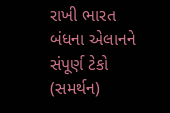રાખી ભારત બંધના એલાનને સંપૂર્ણ ટેકો (સમર્થન)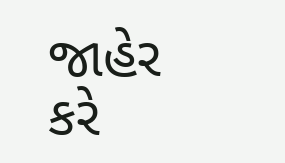જાહેર કરે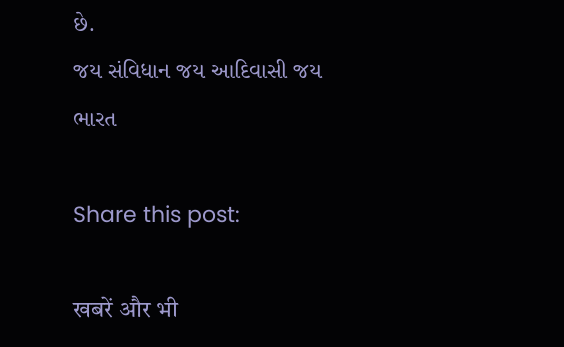છે.
જય સંવિધાન જય આદિવાસી જય ભારત

Share this post:

खबरें और भी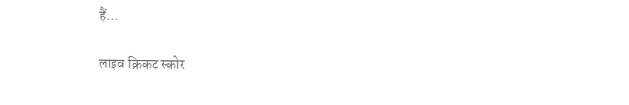हैं...

लाइव क्रिकट स्कोर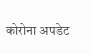कोरोना अपडेट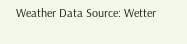Weather Data Source: Wetter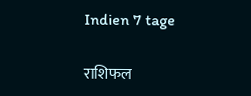Indien 7 tage

राशिफल